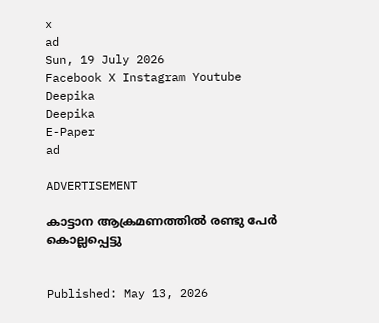x
ad
Sun, 19 July 2026
Facebook X Instagram Youtube
Deepika
Deepika
E-Paper
ad

ADVERTISEMENT

കാട്ടാന ആക്രമണത്തിൽ രണ്ടു പേർ കൊല്ലപ്പെട്ടു


Published: May 13, 2026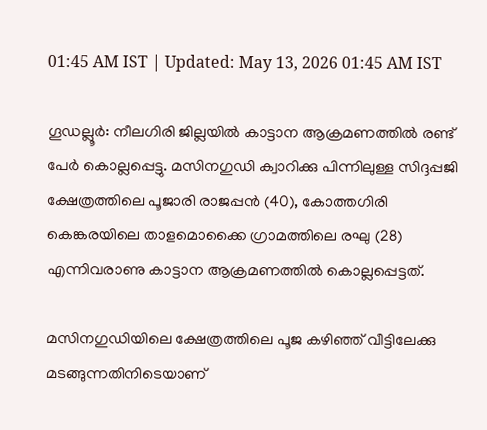01:45 AM IST | Updated: May 13, 2026 01:45 AM IST

ഗൂഡല്ലൂർ: നീലഗിരി ജില്ലയിൽ കാട്ടാന ആക്രമണത്തിൽ രണ്ട് പേർ കൊല്ലപ്പെട്ടു. മസിനഗുഡി ക്വാറിക്കു പിന്നിലുള്ള സിദ്ദപ്പജി ക്ഷേത്രത്തിലെ പൂജാരി രാജപ്പൻ (40), കോത്തഗിരി കെങ്കരയിലെ താളമൊക്കൈ ഗ്രാമത്തിലെ രഘു (28) എന്നിവരാണു കാട്ടാന ആക്രമണത്തിൽ കൊല്ലപ്പെട്ടത്.

മസിനഗുഡിയിലെ ക്ഷേത്രത്തിലെ പൂജ കഴിഞ്ഞ് വീട്ടിലേക്കു മടങ്ങുന്നതിനിടെയാണ്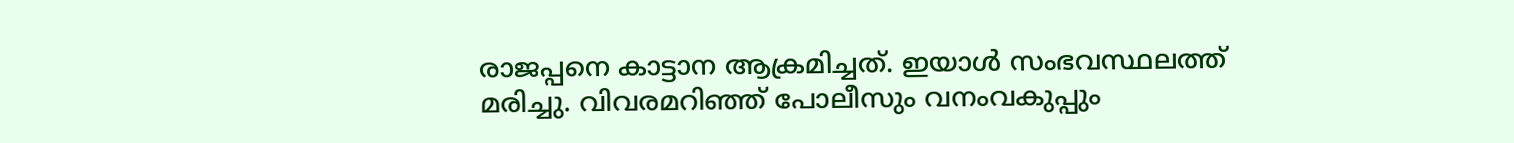രാജപ്പനെ കാട്ടാന ആക്രമിച്ചത്. ഇയാൾ സംഭവസ്ഥലത്ത് മരിച്ചു. വിവരമറിഞ്ഞ് പോലീസും വനംവകുപ്പും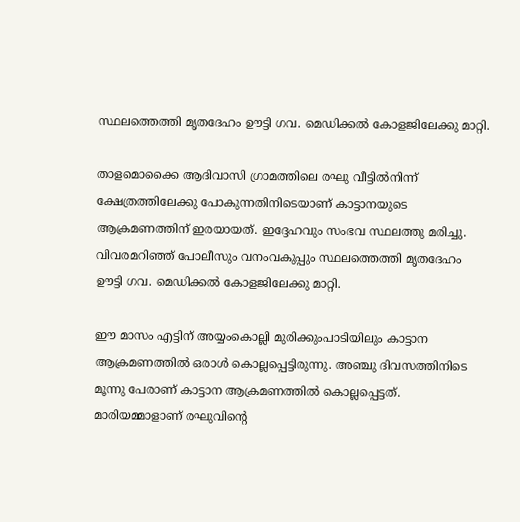സ്ഥലത്തെത്തി മൃതദേഹം ഊട്ടി ഗവ. മെഡിക്കൽ കോളജിലേക്കു മാറ്റി.

താളമൊക്കൈ ആദിവാസി ഗ്രാമത്തിലെ രഘു വീട്ടിൽനിന്ന് ക്ഷേത്രത്തിലേക്കു പോകുന്നതിനിടെയാണ് കാട്ടാനയുടെ ആക്രമണത്തിന് ഇരയായത്. ഇദ്ദേഹവും സംഭവ സ്ഥലത്തു മരിച്ചു. വിവരമറിഞ്ഞ് പോലീസും വനംവകുപ്പും സ്ഥലത്തെത്തി മൃതദേഹം ഊട്ടി ഗവ. മെഡിക്കൽ കോളജിലേക്കു മാറ്റി.

ഈ മാസം എട്ടിന് അയ്യംകൊല്ലി മുരിക്കുംപാടിയിലും കാട്ടാന ആക്രമണത്തിൽ ഒരാൾ കൊല്ലപ്പെട്ടിരുന്നു. അഞ്ചു ദിവസത്തിനിടെ മൂന്നു പേരാണ് കാട്ടാന ആക്രമണത്തിൽ കൊല്ലപ്പെട്ടത്. മാരിയമ്മാളാണ് രഘുവിന്‍റെ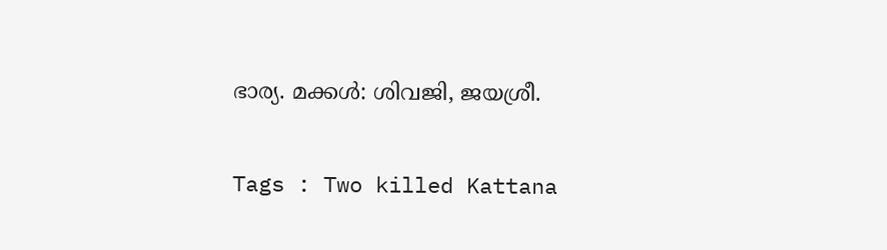ഭാര്യ. മക്കൾ: ശിവജി, ജയശ്രീ.

Tags : Two killed Kattana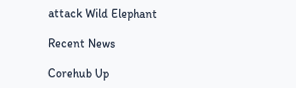attack Wild Elephant

Recent News

Corehub Up